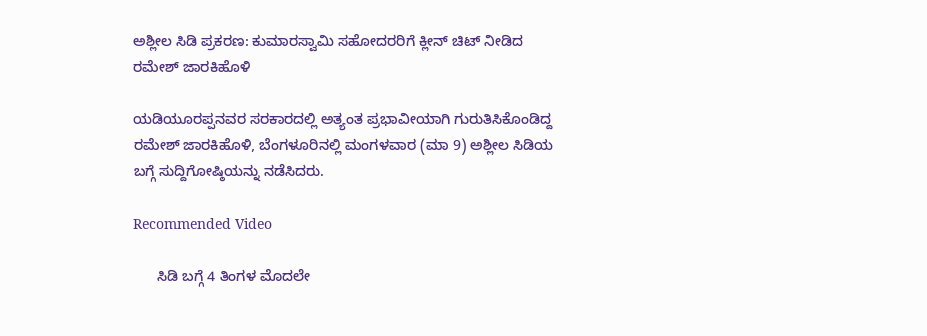ಅಶ್ಲೀಲ ಸಿಡಿ ಪ್ರಕರಣ: ಕುಮಾರಸ್ವಾಮಿ ಸಹೋದರರಿಗೆ ಕ್ಲೀನ್ ಚಿಟ್ ನೀಡಿದ ರಮೇಶ್ ಜಾರಕಿಹೊಳಿ

ಯಡಿಯೂರಪ್ಪನವರ ಸರಕಾರದಲ್ಲಿ ಅತ್ಯಂತ ಪ್ರಭಾವೀಯಾಗಿ ಗುರುತಿಸಿಕೊಂಡಿದ್ದ ರಮೇಶ್ ಜಾರಕಿಹೊಳಿ, ಬೆಂಗಳೂರಿನಲ್ಲಿ ಮಂಗಳವಾರ (ಮಾ 9) ಅಶ್ಲೀಲ ಸಿಡಿಯ ಬಗ್ಗೆ ಸುದ್ದಿಗೋಷ್ಠಿಯನ್ನು ನಡೆಸಿದರು.

Recommended Video

      ಸಿಡಿ ಬಗ್ಗೆ 4 ತಿಂಗಳ ಮೊದಲೇ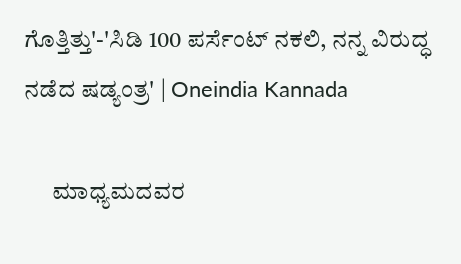ಗೊತ್ತಿತ್ತು'-'ಸಿಡಿ 100 ಪರ್ಸೆಂಟ್ ನಕಲಿ, ನನ್ನ ವಿರುದ್ಧ ನಡೆದ ಷಡ್ಯಂತ್ರ' | Oneindia Kannada

      ಮಾಧ್ಯಮದವರ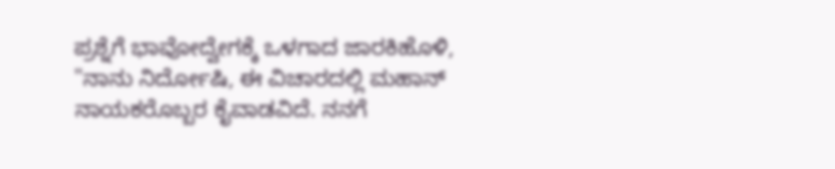ಪ್ರಶ್ನೆಗೆ ಭಾವೋದ್ವೇಗಕ್ಕೆ ಒಳಗಾದ ಜಾರಕಿಹೊಳಿ, "ನಾನು ನಿರ್ದೋಷಿ, ಈ ವಿಚಾರದಲ್ಲಿ ಮಹಾನ್ ನಾಯಕರೊಬ್ಬರ ಕೈವಾಡವಿದೆ. ನನಗೆ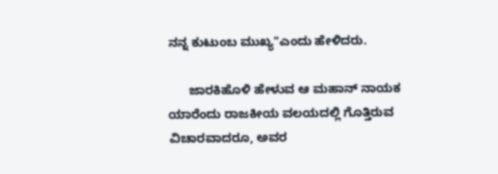ನನ್ನ ಕುಟುಂಬ ಮುಖ್ಯ"ಎಂದು ಹೇಳಿದರು.

      ಜಾರಕಿಹೊಳಿ ಹೇಳುವ ಆ ಮಹಾನ್ ನಾಯಕ ಯಾರೆಂದು ರಾಜಕೀಯ ವಲಯದಲ್ಲಿ ಗೊತ್ತಿರುವ ವಿಚಾರವಾದರೂ, ಅವರ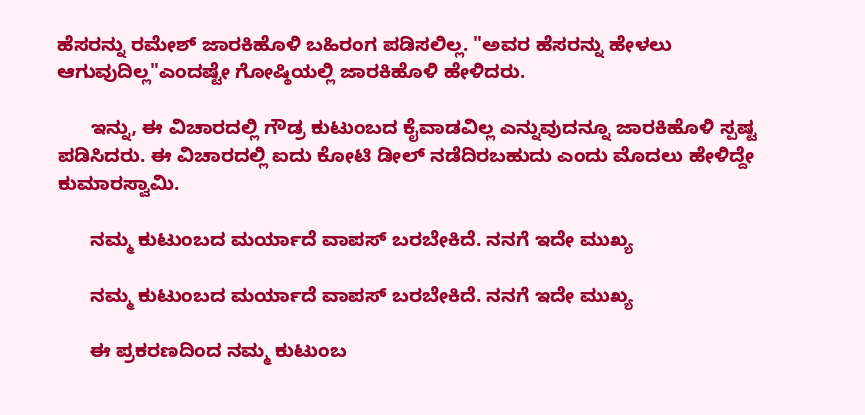ಹೆಸರನ್ನು ರಮೇಶ್ ಜಾರಕಿಹೊಳಿ ಬಹಿರಂಗ ಪಡಿಸಲಿಲ್ಲ. "ಅವರ ಹೆಸರನ್ನು ಹೇಳಲು ಆಗುವುದಿಲ್ಲ"ಎಂದಷ್ಟೇ ಗೋಷ್ಠಿಯಲ್ಲಿ ಜಾರಕಿಹೊಳಿ ಹೇಳಿದರು.

      ಇನ್ನು, ಈ ವಿಚಾರದಲ್ಲಿ ಗೌಡ್ರ ಕುಟುಂಬದ ಕೈವಾಡವಿಲ್ಲ ಎನ್ನುವುದನ್ನೂ ಜಾರಕಿಹೊಳಿ ಸ್ಪಷ್ಟ ಪಡಿಸಿದರು. ಈ ವಿಚಾರದಲ್ಲಿ ಐದು ಕೋಟಿ ಡೀಲ್ ನಡೆದಿರಬಹುದು ಎಂದು ಮೊದಲು ಹೇಳಿದ್ದೇ ಕುಮಾರಸ್ವಾಮಿ.

      ನಮ್ಮ ಕುಟುಂಬದ ಮರ್ಯಾದೆ ವಾಪಸ್ ಬರಬೇಕಿದೆ. ನನಗೆ ಇದೇ ಮುಖ್ಯ

      ನಮ್ಮ ಕುಟುಂಬದ ಮರ್ಯಾದೆ ವಾಪಸ್ ಬರಬೇಕಿದೆ. ನನಗೆ ಇದೇ ಮುಖ್ಯ

      ಈ ಪ್ರಕರಣದಿಂದ ನಮ್ಮ ಕುಟುಂಬ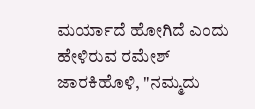ಮರ್ಯಾದೆ ಹೋಗಿದೆ ಎಂದು ಹೇಳಿರುವ ರಮೇಶ್ ಜಾರಕಿಹೊಳಿ, "ನಮ್ಮದು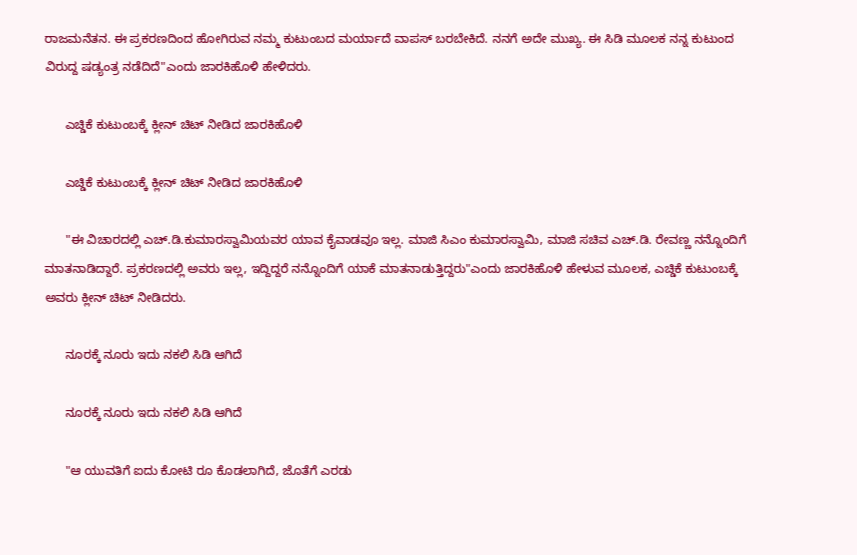ರಾಜಮನೆತನ. ಈ ಪ್ರಕರಣದಿಂದ ಹೋಗಿರುವ ನಮ್ಮ ಕುಟುಂಬದ ಮರ್ಯಾದೆ ವಾಪಸ್ ಬರಬೇಕಿದೆ. ನನಗೆ ಅದೇ ಮುಖ್ಯ. ಈ ಸಿಡಿ ಮೂಲಕ ನನ್ನ ಕುಟುಂದ ವಿರುದ್ದ ಷಡ್ಯಂತ್ರ ನಡೆದಿದೆ"ಎಂದು ಜಾರಕಿಹೊಳಿ ಹೇಳಿದರು.

      ಎಚ್ಡಿಕೆ ಕುಟುಂಬಕ್ಕೆ ಕ್ಲೀನ್ ಚಿಟ್ ನೀಡಿದ ಜಾರಕಿಹೊಳಿ

      ಎಚ್ಡಿಕೆ ಕುಟುಂಬಕ್ಕೆ ಕ್ಲೀನ್ ಚಿಟ್ ನೀಡಿದ ಜಾರಕಿಹೊಳಿ

      "ಈ ವಿಚಾರದಲ್ಲಿ ಎಚ್.ಡಿ.ಕುಮಾರಸ್ವಾಮಿಯವರ ಯಾವ ಕೈವಾಡವೂ ಇಲ್ಲ. ಮಾಜಿ ಸಿಎಂ ಕುಮಾರಸ್ವಾಮಿ, ಮಾಜಿ ಸಚಿವ ಎಚ್.ಡಿ. ರೇವಣ್ಣ ನನ್ನೊಂದಿಗೆ ಮಾತನಾಡಿದ್ದಾರೆ. ಪ್ರಕರಣದಲ್ಲಿ ಅವರು ಇಲ್ಲ, ಇದ್ದಿದ್ದರೆ ನನ್ನೊಂದಿಗೆ ಯಾಕೆ ಮಾತನಾಡುತ್ತಿದ್ದರು"ಎಂದು ಜಾರಕಿಹೊಳಿ ಹೇಳುವ ಮೂಲಕ, ಎಚ್ಡಿಕೆ ಕುಟುಂಬಕ್ಕೆ ಅವರು ಕ್ಲೀನ್ ಚಿಟ್ ನೀಡಿದರು.

      ನೂರಕ್ಕೆ ನೂರು ಇದು ನಕಲಿ ಸಿಡಿ ಆಗಿದೆ

      ನೂರಕ್ಕೆ ನೂರು ಇದು ನಕಲಿ ಸಿಡಿ ಆಗಿದೆ

      "ಆ ಯುವತಿಗೆ ಐದು ಕೋಟಿ ರೂ ಕೊಡಲಾಗಿದೆ, ಜೊತೆಗೆ ಎರಡು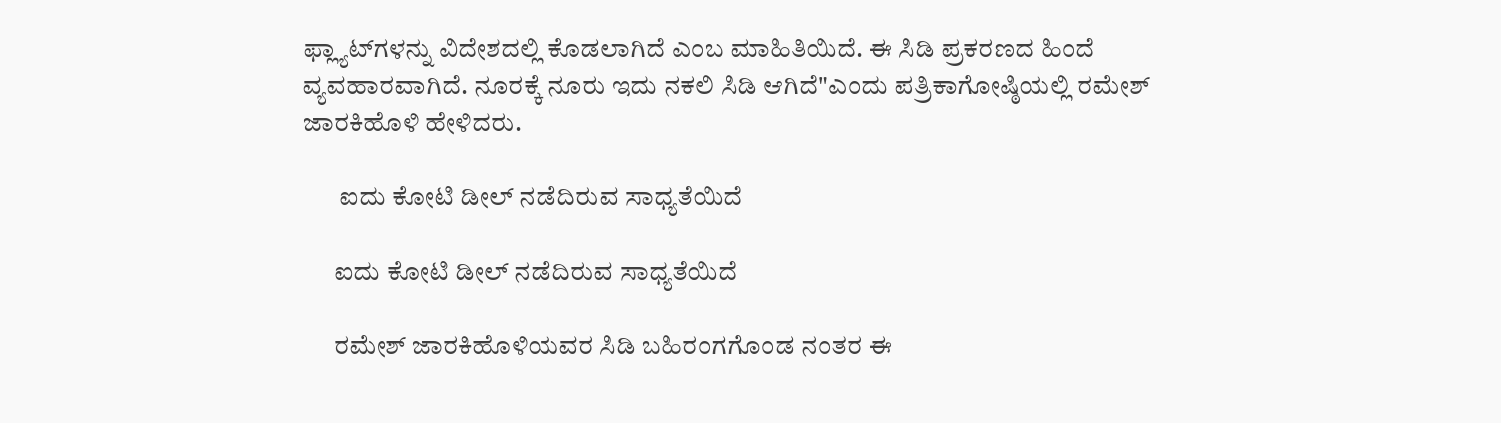ಫ್ಲ್ಯಾಟ್‌ಗಳನ್ನು ವಿದೇಶದಲ್ಲಿ ಕೊಡಲಾಗಿದೆ ಎಂಬ ಮಾಹಿತಿಯಿದೆ. ಈ ಸಿಡಿ ಪ್ರಕರಣದ ಹಿಂದೆ ವ್ಯವಹಾರವಾಗಿದೆ. ನೂರಕ್ಕೆ ನೂರು ಇದು ನಕಲಿ ಸಿಡಿ ಆಗಿದೆ"ಎಂದು ಪತ್ರಿಕಾಗೋಷ್ಠಿಯಲ್ಲಿ ರಮೇಶ್ ಜಾರಕಿಹೊಳಿ ಹೇಳಿದರು.

       ಐದು ಕೋಟಿ ಡೀಲ್ ನಡೆದಿರುವ ಸಾಧ್ಯತೆಯಿದೆ

      ಐದು ಕೋಟಿ ಡೀಲ್ ನಡೆದಿರುವ ಸಾಧ್ಯತೆಯಿದೆ

      ರಮೇಶ್ ಜಾರಕಿಹೊಳಿಯವರ ಸಿಡಿ ಬಹಿರಂಗಗೊಂಡ ನಂತರ ಈ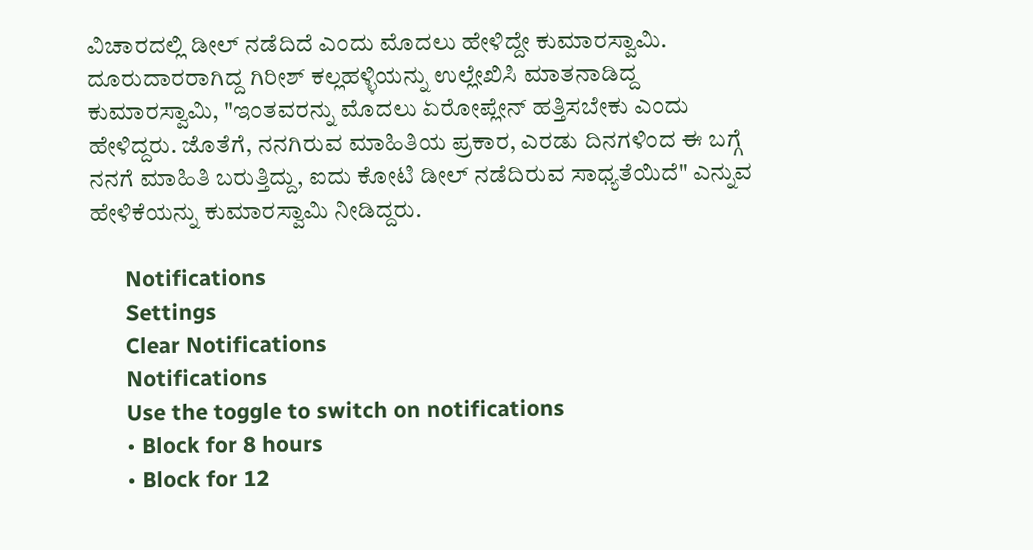ವಿಚಾರದಲ್ಲಿ ಡೀಲ್ ನಡೆದಿದೆ ಎಂದು ಮೊದಲು ಹೇಳಿದ್ದೇ ಕುಮಾರಸ್ವಾಮಿ. ದೂರುದಾರರಾಗಿದ್ದ ಗಿರೀಶ್ ಕಲ್ಲಹಳ್ಳಿಯನ್ನು ಉಲ್ಲೇಖಿಸಿ ಮಾತನಾಡಿದ್ದ ಕುಮಾರಸ್ವಾಮಿ, "ಇಂತವರನ್ನು ಮೊದಲು ಏರೋಪ್ಲೇನ್ ಹತ್ತಿಸಬೇಕು ಎಂದು ಹೇಳಿದ್ದರು. ಜೊತೆಗೆ, ನನಗಿರುವ ಮಾಹಿತಿಯ ಪ್ರಕಾರ, ಎರಡು ದಿನಗಳಿಂದ ಈ ಬಗ್ಗೆ ನನಗೆ ಮಾಹಿತಿ ಬರುತ್ತಿದ್ದು, ಐದು ಕೋಟಿ ಡೀಲ್ ನಡೆದಿರುವ ಸಾಧ್ಯತೆಯಿದೆ" ಎನ್ನುವ ಹೇಳಿಕೆಯನ್ನು ಕುಮಾರಸ್ವಾಮಿ ನೀಡಿದ್ದರು.

      Notifications
      Settings
      Clear Notifications
      Notifications
      Use the toggle to switch on notifications
      • Block for 8 hours
      • Block for 12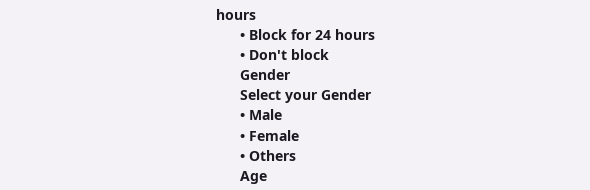hours
      • Block for 24 hours
      • Don't block
      Gender
      Select your Gender
      • Male
      • Female
      • Others
      Age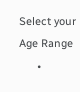Select your Age Range
      •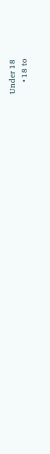Under 18
      • 18 to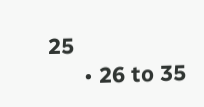25
      • 26 to 35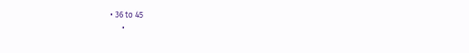• 36 to 45
      •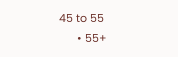45 to 55
      • 55+